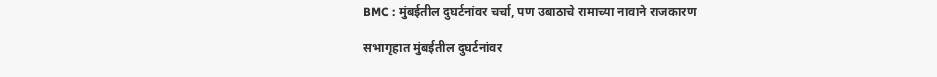BMC : मुंबईतील दुघर्टनांवर चर्चा, पण उबाठाचे रामाच्या नावाने राजकारण

सभागृहात मुंबईतील दुघर्टनांवर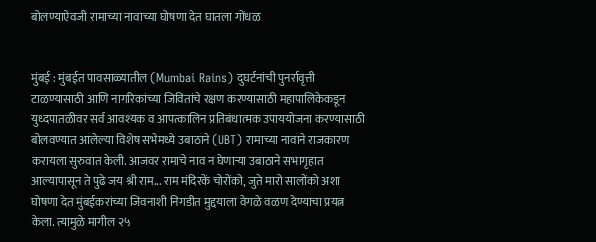बोलण्याऐवजी रामाच्या नावाच्या घोषणा देत घातला गोंधळ


मुंबई : मुंबईत पावसाळ्यातील (Mumbai Rains) दुघर्टनांची पुनर्रावृत्ती टाळण्यासाठी आणि नागरिकांच्या जिवितांचे रक्षण करण्यासाठी महापालिकेकडून युध्दपातळीवर सर्व आवश्यक व आपत्कालिन प्रतिबंधात्मक उपाययोजना करण्यासाठी बोलवण्यात आलेल्या विशेष सभेमध्ये उबाठाने (UBT) रामाच्या नावाने राजकारण करायला सुरुवात केली. आजवर रामाचे नाव न घेणाऱ्या उबाठाने सभागृहात आल्यापासून ते पुढे जय श्री राम... राम मंदिरकें चोरोंको, जुते मारो सालोंको अशा घोषणा देत मुंबईकरांच्या जिवनाशी निगडीत मुद्दयाला वेगळे वळण देण्याचा प्रयत्न केला. त्यामुळे मागील २५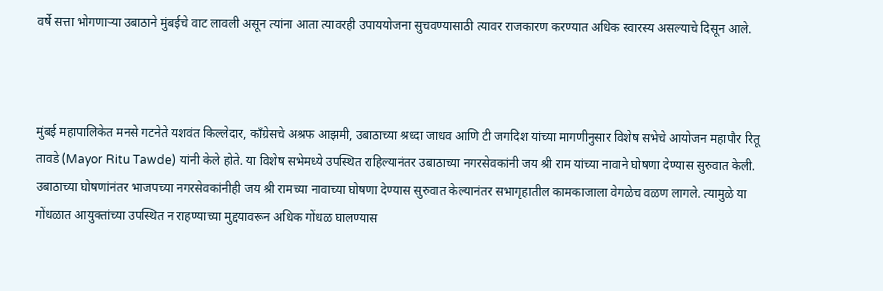वर्षे सत्ता भोगणाऱ्या उबाठाने मुंबईचे वाट लावली असून त्यांना आता त्यावरही उपाययोजना सुचवण्यासाठी त्यावर राजकारण करण्यात अधिक स्वारस्य असल्याचे दिसून आले.



मुंबई महापालिकेत मनसे गटनेते यशवंत किल्लेदार, काँग्रेसचे अश्रफ आझमी, उबाठाच्या श्रध्दा जाधव आणि टी जगदिश यांच्या मागणीनुसार विशेष सभेचे आयोजन महापौर रितू तावडे (Mayor Ritu Tawde) यांनी केले होते. या विशेष सभेमध्ये उपस्थित राहिल्यानंतर उबाठाच्या नगरसेवकांनी जय श्री राम यांच्या नावाने घोषणा देण्यास सुरुवात केली. उबाठाच्या घोषणांनंतर भाजपच्या नगरसेवकांनीही जय श्री रामच्या नावाच्या घोषणा देण्यास सुरुवात केल्यानंतर सभागृहातील कामकाजाला वेगळेच वळण लागले. त्यामुळे या गोंधळात आयुक्तांच्या उपस्थित न राहण्याच्या मुद्दयावरून अधिक गोंधळ घालण्यास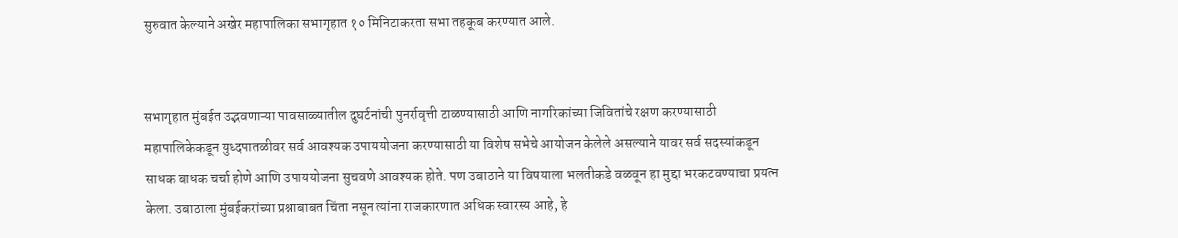सुरुवात केल्याने अखेर महापालिका सभागृहात १० मिनिटाकरता सभा तहकूब करण्यात आले.


सभागृहात मुंबईत उद्भवणाऱ्या पावसाळ्यातील दुघर्टनांची पुनर्रावृत्ती टाळण्यासाठी आणि नागरिकांच्या जिवितांचे रक्षण करण्यासाठी महापालिकेकडून युध्दपातळीवर सर्व आवश्यक उपाययोजना करण्यासाठी या विशेष सभेचे आयोजन केलेले असल्याने यावर सर्व सदस्यांकडून साधक बाधक चर्चा होणे आणि उपाययोजना सुचवणे आवश्यक होते. पण उबाठाने या विषयाला भलतीकडे वळवून हा मुद्दा भरकटवण्याचा प्रयत्न केला. उबाठाला मुंबईकरांच्या प्रश्नाबाबत चिंता नसून त्यांना राजकारणात अधिक स्वारस्य आहे, हे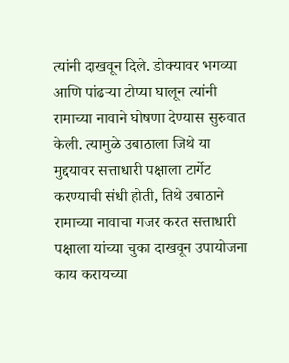त्यांनी दाखवून दिले. डोक्यावर भगव्या आणि पांढऱ्या टोप्या घालून त्यांनी रामाच्या नावाने घोषणा देण्यास सुरुवात केली. त्यामुळे उबाठाला जिथे या मुद्दयावर सत्ताधारी पक्षाला टार्गेट करण्याची संधी होती, तिथे उबाठाने रामाच्या नावाचा गजर करत सत्ताधारी पक्षाला यांच्या चुका दाखवून उपायोजना काय करायच्या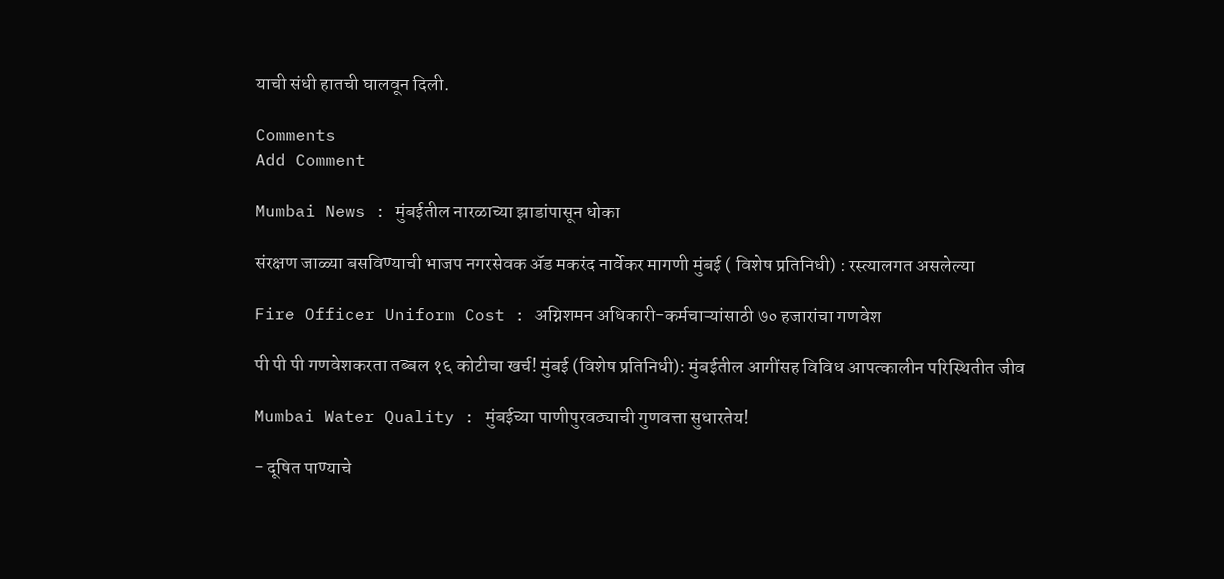याची संधी हातची घालवून दिली.

Comments
Add Comment

Mumbai News : मुंबईतील नारळाच्या झाडांपासून धोका

संरक्षण जाळ्या बसविण्याची भाजप नगरसेवक अ‍ॅड मकरंद नार्वेकर मागणी मुंबई ( विशेष प्रतिनिधी) : रस्त्यालगत असलेल्या

Fire Officer Uniform Cost : अग्निशमन अधिकारी-कर्मचाऱ्यांसाठी ७० हजारांचा गणवेश

पी पी पी गणवेशकरता तब्बल १६ कोटीचा खर्च! मुंबई (विशेष प्रतिनिधी): मुंबईतील आगींसह विविध आपत्कालीन परिस्थितीत जीव

Mumbai Water Quality : मुंबईच्या पाणीपुरवठ्याची गुणवत्ता सुधारतेय!

- दूषित पाण्याचे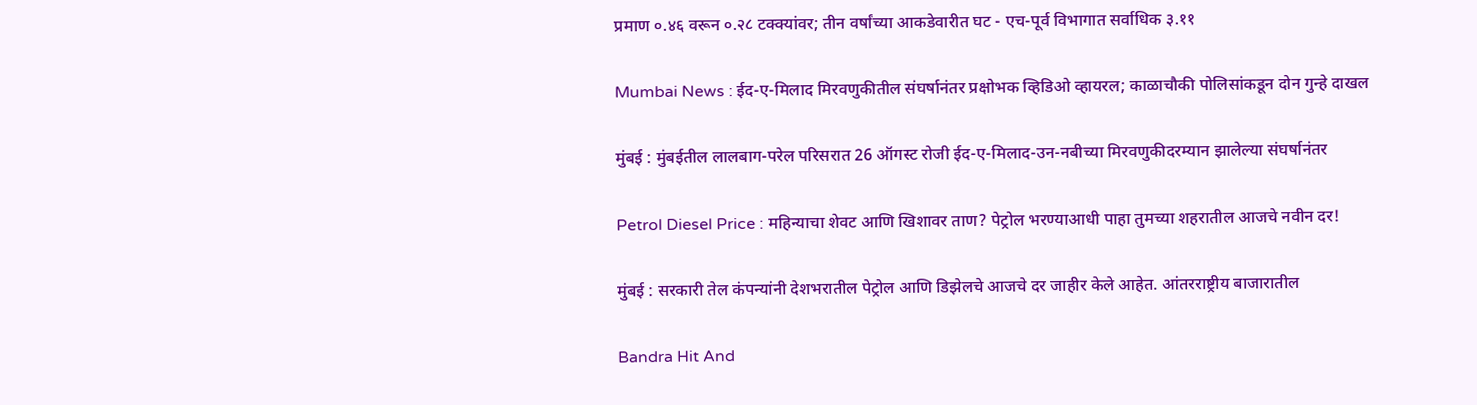प्रमाण ०.४६ वरून ०.२८ टक्क्यांवर; तीन वर्षांच्या आकडेवारीत घट - एच-पूर्व विभागात सर्वाधिक ३.११

Mumbai News : ईद-ए-मिलाद मिरवणुकीतील संघर्षानंतर प्रक्षोभक व्हिडिओ व्हायरल; काळाचौकी पोलिसांकडून दोन गुन्हे दाखल

मुंबई : मुंबईतील लालबाग-परेल परिसरात 26 ऑगस्ट रोजी ईद-ए-मिलाद-उन-नबीच्या मिरवणुकीदरम्यान झालेल्या संघर्षानंतर

Petrol Diesel Price : महिन्याचा शेवट आणि खिशावर ताण? पेट्रोल भरण्याआधी पाहा तुमच्या शहरातील आजचे नवीन दर!

मुंबई : सरकारी तेल कंपन्यांनी देशभरातील पेट्रोल आणि डिझेलचे आजचे दर जाहीर केले आहेत. आंतरराष्ट्रीय बाजारातील

Bandra Hit And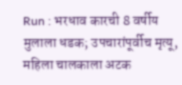Run : भरधाव कारची 8 वर्षीय मुलाला धडक; उपचारांपूर्वीच मृत्यू, महिला चालकाला अटक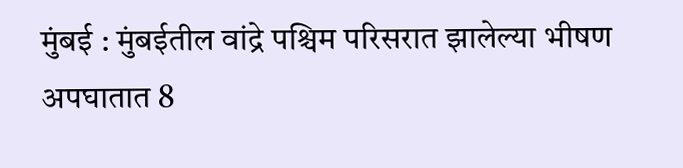मुंबई : मुंबईतील वांद्रे पश्चिम परिसरात झालेल्या भीषण अपघातात 8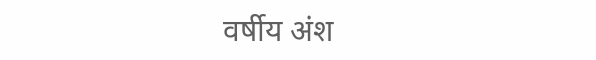वर्षीय अंश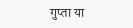गुप्ता या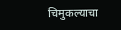चिमुकल्याचा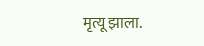मृत्यू झाला.